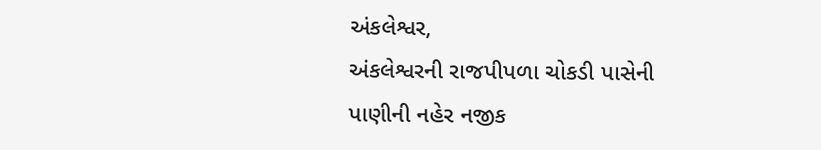અંકલેશ્વર,
અંકલેશ્વરની રાજપીપળા ચોકડી પાસેની પાણીની નહેર નજીક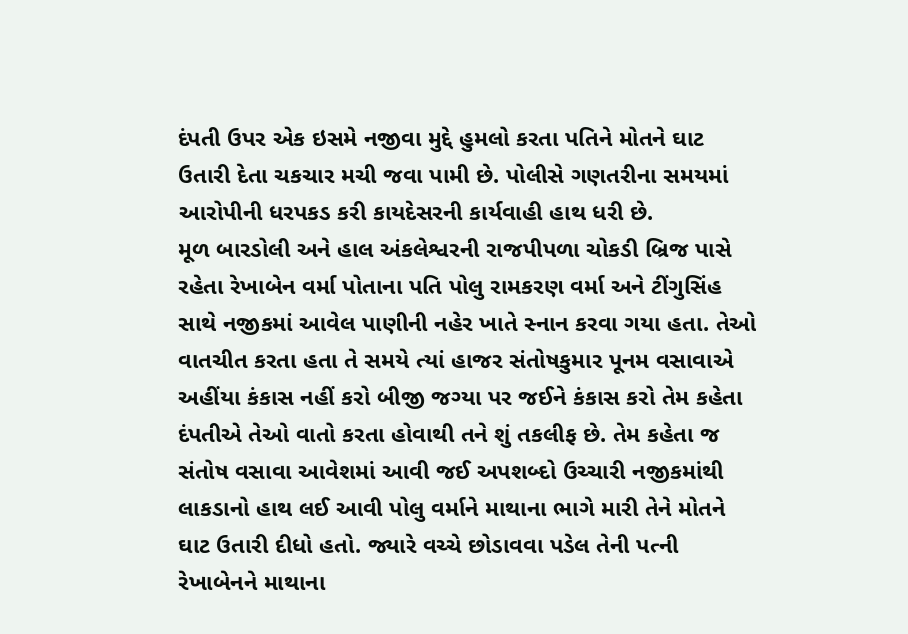દંપતી ઉપર એક ઇસમે નજીવા મુદ્દે હુમલો કરતા પતિને મોતને ઘાટ ઉતારી દેતા ચકચાર મચી જવા પામી છે. પોલીસે ગણતરીના સમયમાં આરોપીની ધરપકડ કરી કાયદેસરની કાર્યવાહી હાથ ધરી છે.
મૂળ બારડોલી અને હાલ અંકલેશ્વરની રાજપીપળા ચોકડી બ્રિજ પાસે રહેતા રેખાબેન વર્મા પોતાના પતિ પોલુ રામકરણ વર્મા અને ટીંગુસિંહ સાથે નજીકમાં આવેલ પાણીની નહેર ખાતે સ્નાન કરવા ગયા હતા. તેઓ વાતચીત કરતા હતા તે સમયે ત્યાં હાજર સંતોષકુમાર પૂનમ વસાવાએ અહીંયા કંકાસ નહીં કરો બીજી જગ્યા પર જઈને કંકાસ કરો તેમ કહેતા દંપતીએ તેઓ વાતો કરતા હોવાથી તને શું તકલીફ છે. તેમ કહેતા જ સંતોષ વસાવા આવેશમાં આવી જઈ અપશબ્દો ઉચ્ચારી નજીકમાંથી લાકડાનો હાથ લઈ આવી પોલુ વર્માને માથાના ભાગે મારી તેને મોતને ઘાટ ઉતારી દીધો હતો. જ્યારે વચ્ચે છોડાવવા પડેલ તેની પત્ની રેખાબેનને માથાના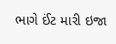ભાગે ઈંટ મારી ઇજા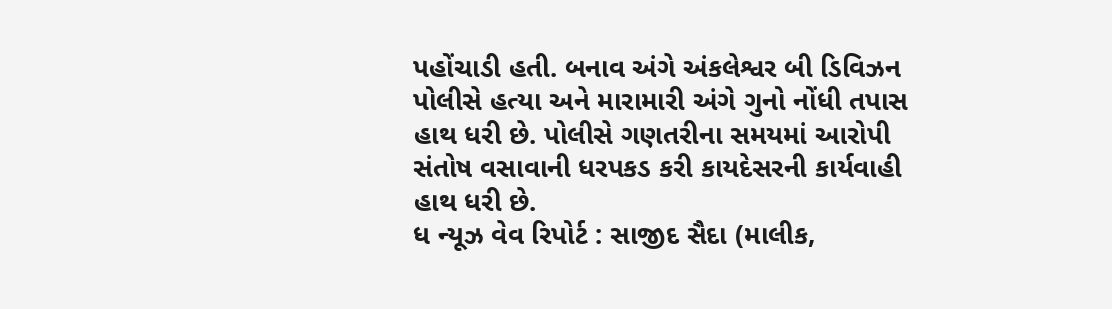પહોંચાડી હતી. બનાવ અંગે અંકલેશ્વર બી ડિવિઝન પોલીસે હત્યા અને મારામારી અંગે ગુનો નોંધી તપાસ હાથ ધરી છે. પોલીસે ગણતરીના સમયમાં આરોપી સંતોષ વસાવાની ધરપકડ કરી કાયદેસરની કાર્યવાહી હાથ ધરી છે.
ધ ન્યૂઝ વેવ રિપોર્ટ : સાજીદ સૈદા (માલીક,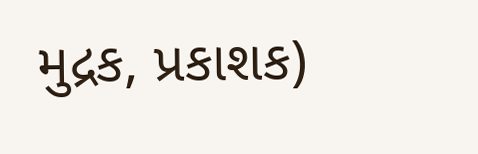મુદ્રક, પ્રકાશક)